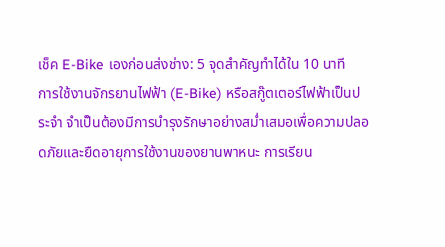เช็ค E-Bike เองก่อนส่งช่าง: 5 จุดสำคัญทำได้ใน 10 นาที
การใช้งานจักรยานไฟฟ้า (E-Bike) หรือสกู๊ตเตอร์ไฟฟ้าเป็นประจำ จำเป็นต้องมีการบำรุงรักษาอย่างสม่ำเสมอเพื่อความปลอดภัยและยืดอายุการใช้งานของยานพาหนะ การเรียน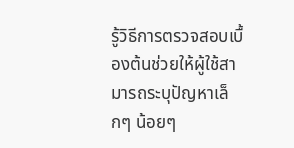รู้วิธีการตรวจสอบเบื้องต้นช่วยให้ผู้ใช้สามารถระบุปัญหาเล็กๆ น้อยๆ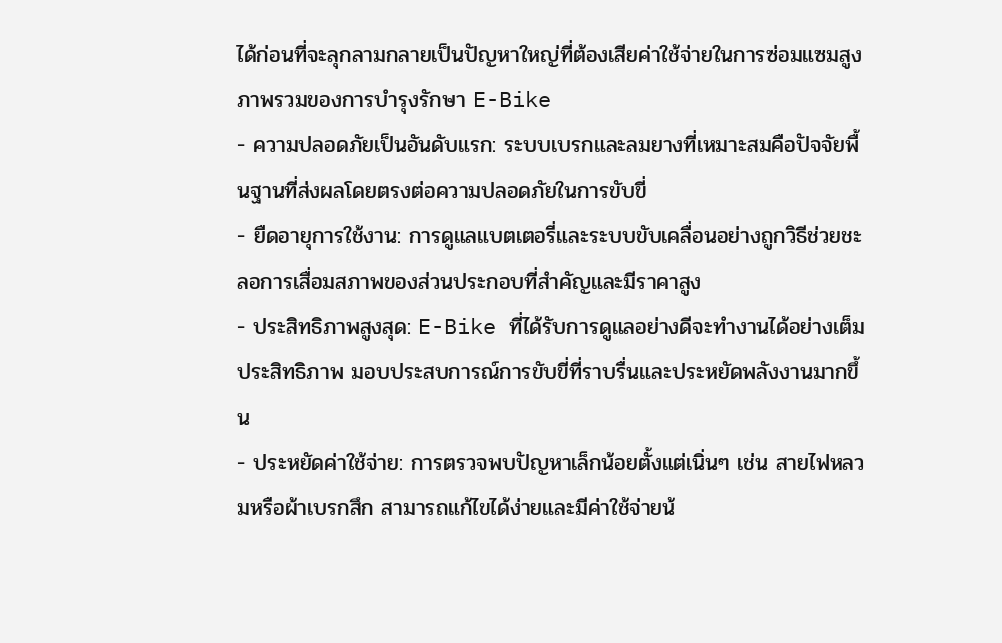ได้ก่อนที่จะลุกลามกลายเป็นปัญหาใหญ่ที่ต้องเสียค่าใช้จ่ายในการซ่อมแซมสูง
ภาพรวมของการบำรุงรักษา E-Bike
- ความปลอดภัยเป็นอันดับแรก: ระบบเบรกและลมยางที่เหมาะสมคือปัจจัยพื้นฐานที่ส่งผลโดยตรงต่อความปลอดภัยในการขับขี่
- ยืดอายุการใช้งาน: การดูแลแบตเตอรี่และระบบขับเคลื่อนอย่างถูกวิธีช่วยชะลอการเสื่อมสภาพของส่วนประกอบที่สำคัญและมีราคาสูง
- ประสิทธิภาพสูงสุด: E-Bike ที่ได้รับการดูแลอย่างดีจะทำงานได้อย่างเต็มประสิทธิภาพ มอบประสบการณ์การขับขี่ที่ราบรื่นและประหยัดพลังงานมากขึ้น
- ประหยัดค่าใช้จ่าย: การตรวจพบปัญหาเล็กน้อยตั้งแต่เนิ่นๆ เช่น สายไฟหลวมหรือผ้าเบรกสึก สามารถแก้ไขได้ง่ายและมีค่าใช้จ่ายน้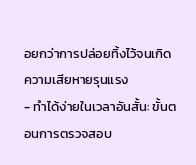อยกว่าการปล่อยทิ้งไว้จนเกิดความเสียหายรุนแรง
- ทำได้ง่ายในเวลาอันสั้น: ขั้นตอนการตรวจสอบ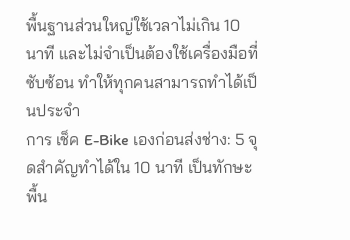พื้นฐานส่วนใหญ่ใช้เวลาไม่เกิน 10 นาที และไม่จำเป็นต้องใช้เครื่องมือที่ซับซ้อน ทำให้ทุกคนสามารถทำได้เป็นประจำ
การ เช็ค E-Bike เองก่อนส่งช่าง: 5 จุดสำคัญทำได้ใน 10 นาที เป็นทักษะพื้น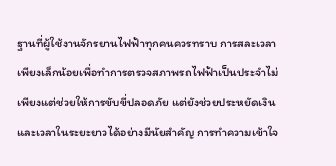ฐานที่ผู้ใช้งานจักรยานไฟฟ้าทุกคนควรทราบ การสละเวลาเพียงเล็กน้อยเพื่อทำการตรวจสภาพรถไฟฟ้าเป็นประจำไม่เพียงแต่ช่วยให้การขับขี่ปลอดภัย แต่ยังช่วยประหยัดเงินและเวลาในระยะยาวได้อย่างมีนัยสำคัญ การทำความเข้าใจ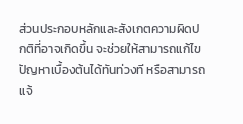ส่วนประกอบหลักและสังเกตความผิดปกติที่อาจเกิดขึ้น จะช่วยให้สามารถแก้ไขปัญหาเบื้องต้นได้ทันท่วงที หรือสามารถแจ้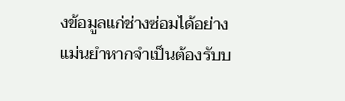งข้อมูลแก่ช่างซ่อมได้อย่างแม่นยำหากจำเป็นต้องรับบ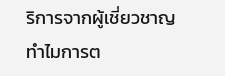ริการจากผู้เชี่ยวชาญ
ทำไมการต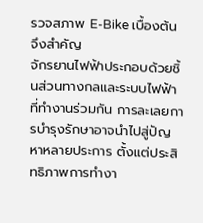รวจสภาพ E-Bike เบื้องต้นจึงสำคัญ
จักรยานไฟฟ้าประกอบด้วยชิ้นส่วนทางกลและระบบไฟฟ้าที่ทำงานร่วมกัน การละเลยการบำรุงรักษาอาจนำไปสู่ปัญหาหลายประการ ตั้งแต่ประสิทธิภาพการทำงา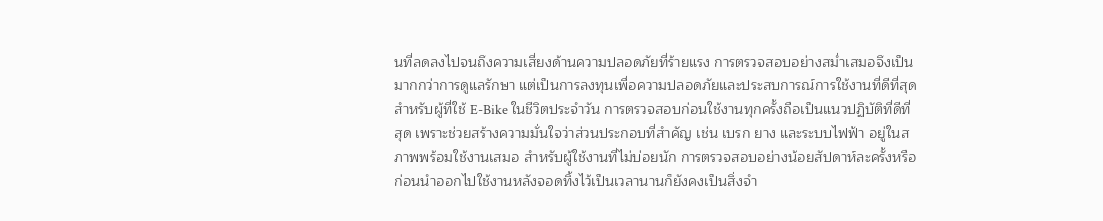นที่ลดลงไปจนถึงความเสี่ยงด้านความปลอดภัยที่ร้ายแรง การตรวจสอบอย่างสม่ำเสมอจึงเป็นมากกว่าการดูแลรักษา แต่เป็นการลงทุนเพื่อความปลอดภัยและประสบการณ์การใช้งานที่ดีที่สุด
สำหรับผู้ที่ใช้ E-Bike ในชีวิตประจำวัน การตรวจสอบก่อนใช้งานทุกครั้งถือเป็นแนวปฏิบัติที่ดีที่สุด เพราะช่วยสร้างความมั่นใจว่าส่วนประกอบที่สำคัญ เช่น เบรก ยาง และระบบไฟฟ้า อยู่ในสภาพพร้อมใช้งานเสมอ สำหรับผู้ใช้งานที่ไม่บ่อยนัก การตรวจสอบอย่างน้อยสัปดาห์ละครั้งหรือก่อนนำออกไปใช้งานหลังจอดทิ้งไว้เป็นเวลานานก็ยังคงเป็นสิ่งจำ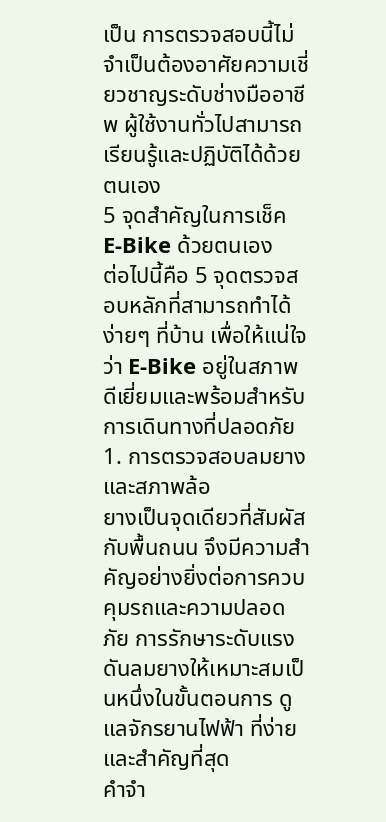เป็น การตรวจสอบนี้ไม่จำเป็นต้องอาศัยความเชี่ยวชาญระดับช่างมืออาชีพ ผู้ใช้งานทั่วไปสามารถเรียนรู้และปฏิบัติได้ด้วยตนเอง
5 จุดสำคัญในการเช็ค E-Bike ด้วยตนเอง
ต่อไปนี้คือ 5 จุดตรวจสอบหลักที่สามารถทำได้ง่ายๆ ที่บ้าน เพื่อให้แน่ใจว่า E-Bike อยู่ในสภาพดีเยี่ยมและพร้อมสำหรับการเดินทางที่ปลอดภัย
1. การตรวจสอบลมยางและสภาพล้อ
ยางเป็นจุดเดียวที่สัมผัสกับพื้นถนน จึงมีความสำคัญอย่างยิ่งต่อการควบคุมรถและความปลอดภัย การรักษาระดับแรงดันลมยางให้เหมาะสมเป็นหนึ่งในขั้นตอนการ ดูแลจักรยานไฟฟ้า ที่ง่ายและสำคัญที่สุด
คำจำ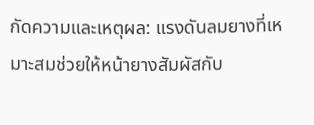กัดความและเหตุผล: แรงดันลมยางที่เหมาะสมช่วยให้หน้ายางสัมผัสกับ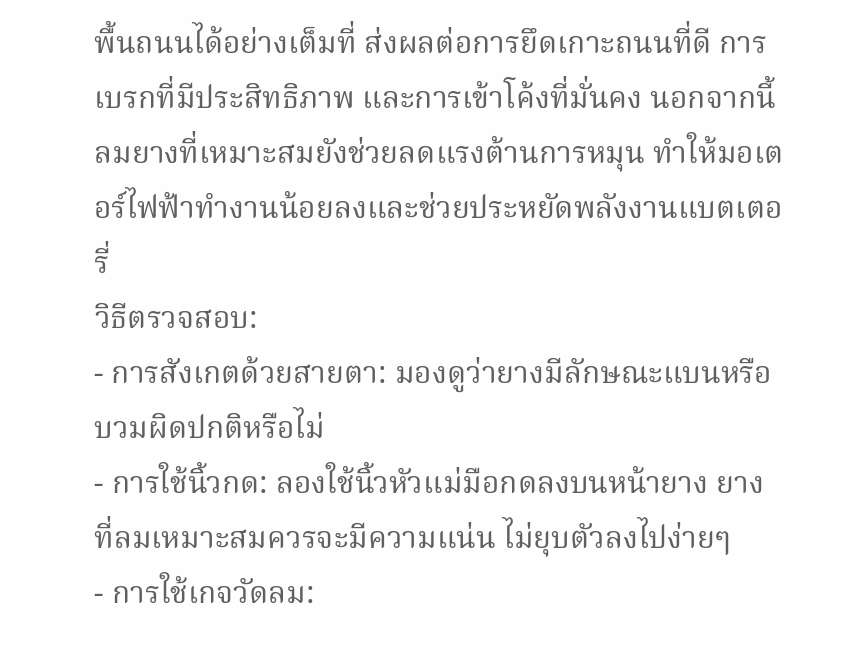พื้นถนนได้อย่างเต็มที่ ส่งผลต่อการยึดเกาะถนนที่ดี การเบรกที่มีประสิทธิภาพ และการเข้าโค้งที่มั่นคง นอกจากนี้ ลมยางที่เหมาะสมยังช่วยลดแรงต้านการหมุน ทำให้มอเตอร์ไฟฟ้าทำงานน้อยลงและช่วยประหยัดพลังงานแบตเตอรี่
วิธีตรวจสอบ:
- การสังเกตด้วยสายตา: มองดูว่ายางมีลักษณะแบนหรือบวมผิดปกติหรือไม่
- การใช้นิ้วกด: ลองใช้นิ้วหัวแม่มือกดลงบนหน้ายาง ยางที่ลมเหมาะสมควรจะมีความแน่น ไม่ยุบตัวลงไปง่ายๆ
- การใช้เกจวัดลม: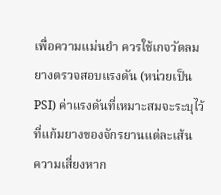เพื่อความแม่นยำ ควรใช้เกจวัดลมยางตรวจสอบแรงดัน (หน่วยเป็น PSI) ค่าแรงดันที่เหมาะสมจะระบุไว้ที่แก้มยางของจักรยานแต่ละเส้น
ความเสี่ยงหาก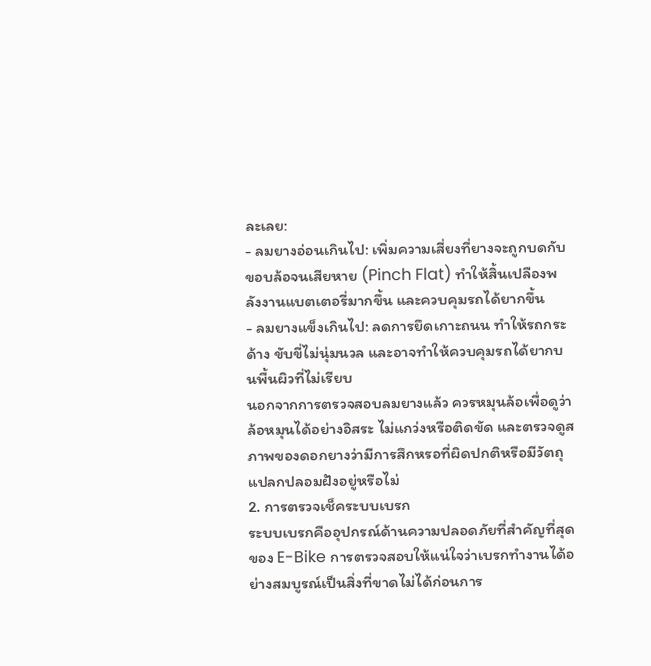ละเลย:
- ลมยางอ่อนเกินไป: เพิ่มความเสี่ยงที่ยางจะถูกบดกับขอบล้อจนเสียหาย (Pinch Flat) ทำให้สิ้นเปลืองพลังงานแบตเตอรี่มากขึ้น และควบคุมรถได้ยากขึ้น
- ลมยางแข็งเกินไป: ลดการยึดเกาะถนน ทำให้รถกระด้าง ขับขี่ไม่นุ่มนวล และอาจทำให้ควบคุมรถได้ยากบนพื้นผิวที่ไม่เรียบ
นอกจากการตรวจสอบลมยางแล้ว ควรหมุนล้อเพื่อดูว่าล้อหมุนได้อย่างอิสระ ไม่แกว่งหรือติดขัด และตรวจดูสภาพของดอกยางว่ามีการสึกหรอที่ผิดปกติหรือมีวัตถุแปลกปลอมฝังอยู่หรือไม่
2. การตรวจเช็คระบบเบรก
ระบบเบรกคืออุปกรณ์ด้านความปลอดภัยที่สำคัญที่สุดของ E-Bike การตรวจสอบให้แน่ใจว่าเบรกทำงานได้อย่างสมบูรณ์เป็นสิ่งที่ขาดไม่ได้ก่อนการ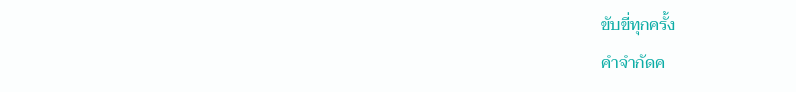ขับขี่ทุกครั้ง
คำจำกัดค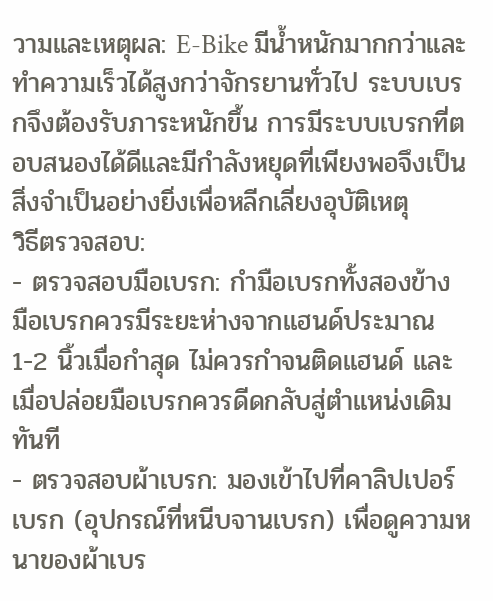วามและเหตุผล: E-Bike มีน้ำหนักมากกว่าและทำความเร็วได้สูงกว่าจักรยานทั่วไป ระบบเบรกจึงต้องรับภาระหนักขึ้น การมีระบบเบรกที่ตอบสนองได้ดีและมีกำลังหยุดที่เพียงพอจึงเป็นสิ่งจำเป็นอย่างยิ่งเพื่อหลีกเลี่ยงอุบัติเหตุ
วิธีตรวจสอบ:
- ตรวจสอบมือเบรก: กำมือเบรกทั้งสองข้าง มือเบรกควรมีระยะห่างจากแฮนด์ประมาณ 1-2 นิ้วเมื่อกำสุด ไม่ควรกำจนติดแฮนด์ และเมื่อปล่อยมือเบรกควรดีดกลับสู่ตำแหน่งเดิมทันที
- ตรวจสอบผ้าเบรก: มองเข้าไปที่คาลิปเปอร์เบรก (อุปกรณ์ที่หนีบจานเบรก) เพื่อดูความหนาของผ้าเบร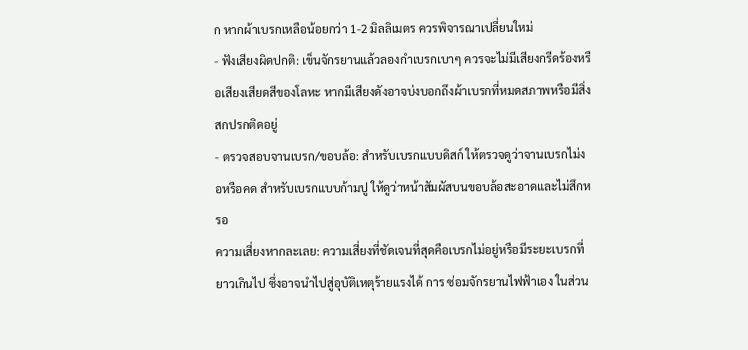ก หากผ้าเบรกเหลือน้อยกว่า 1-2 มิลลิเมตร ควรพิจารณาเปลี่ยนใหม่
- ฟังเสียงผิดปกติ: เข็นจักรยานแล้วลองกำเบรกเบาๆ ควรจะไม่มีเสียงกรีดร้องหรือเสียงเสียดสีของโลหะ หากมีเสียงดังอาจบ่งบอกถึงผ้าเบรกที่หมดสภาพหรือมีสิ่งสกปรกติดอยู่
- ตรวจสอบจานเบรก/ขอบล้อ: สำหรับเบรกแบบดิสก์ ให้ตรวจดูว่าจานเบรกไม่งอหรือคด สำหรับเบรกแบบก้ามปู ให้ดูว่าหน้าสัมผัสบนขอบล้อสะอาดและไม่สึกหรอ
ความเสี่ยงหากละเลย: ความเสี่ยงที่ชัดเจนที่สุดคือเบรกไม่อยู่หรือมีระยะเบรกที่ยาวเกินไป ซึ่งอาจนำไปสู่อุบัติเหตุร้ายแรงได้ การ ซ่อมจักรยานไฟฟ้าเอง ในส่วน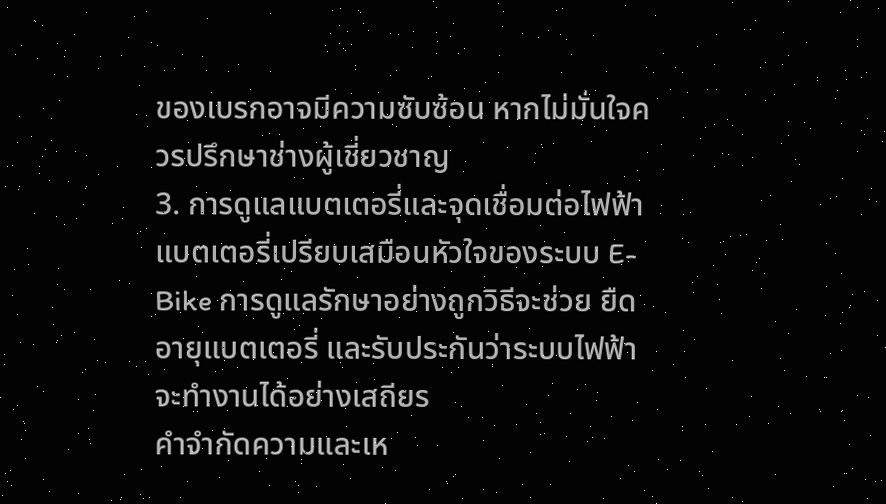ของเบรกอาจมีความซับซ้อน หากไม่มั่นใจควรปรึกษาช่างผู้เชี่ยวชาญ
3. การดูแลแบตเตอรี่และจุดเชื่อมต่อไฟฟ้า
แบตเตอรี่เปรียบเสมือนหัวใจของระบบ E-Bike การดูแลรักษาอย่างถูกวิธีจะช่วย ยืดอายุแบตเตอรี่ และรับประกันว่าระบบไฟฟ้าจะทำงานได้อย่างเสถียร
คำจำกัดความและเห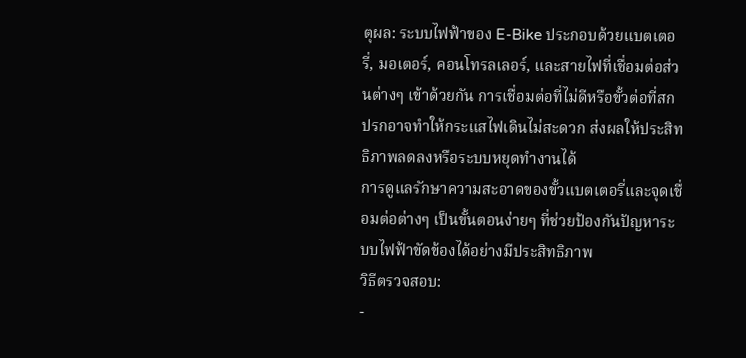ตุผล: ระบบไฟฟ้าของ E-Bike ประกอบด้วยแบตเตอรี่, มอเตอร์, คอนโทรลเลอร์, และสายไฟที่เชื่อมต่อส่วนต่างๆ เข้าด้วยกัน การเชื่อมต่อที่ไม่ดีหรือขั้วต่อที่สกปรกอาจทำให้กระแสไฟเดินไม่สะดวก ส่งผลให้ประสิทธิภาพลดลงหรือระบบหยุดทำงานได้
การดูแลรักษาความสะอาดของขั้วแบตเตอรี่และจุดเชื่อมต่อต่างๆ เป็นขั้นตอนง่ายๆ ที่ช่วยป้องกันปัญหาระบบไฟฟ้าขัดข้องได้อย่างมีประสิทธิภาพ
วิธีตรวจสอบ:
-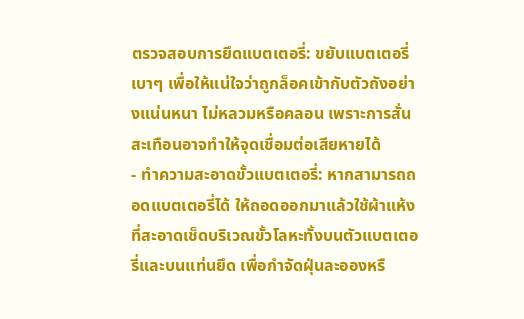ตรวจสอบการยึดแบตเตอรี่: ขยับแบตเตอรี่เบาๆ เพื่อให้แน่ใจว่าถูกล็อคเข้ากับตัวถังอย่างแน่นหนา ไม่หลวมหรือคลอน เพราะการสั่นสะเทือนอาจทำให้จุดเชื่อมต่อเสียหายได้
- ทำความสะอาดขั้วแบตเตอรี่: หากสามารถถอดแบตเตอรี่ได้ ให้ถอดออกมาแล้วใช้ผ้าแห้งที่สะอาดเช็ดบริเวณขั้วโลหะทั้งบนตัวแบตเตอรี่และบนแท่นยึด เพื่อกำจัดฝุ่นละอองหรื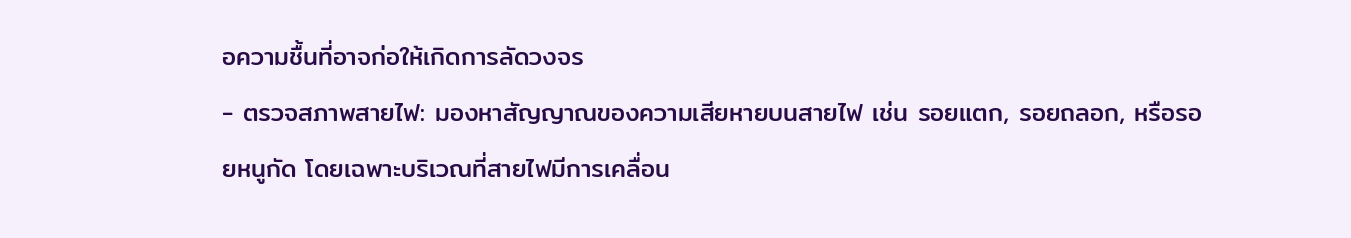อความชื้นที่อาจก่อให้เกิดการลัดวงจร
- ตรวจสภาพสายไฟ: มองหาสัญญาณของความเสียหายบนสายไฟ เช่น รอยแตก, รอยถลอก, หรือรอยหนูกัด โดยเฉพาะบริเวณที่สายไฟมีการเคลื่อน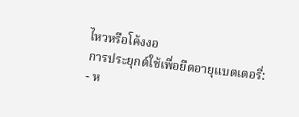ไหวหรือโค้งงอ
การประยุกต์ใช้เพื่อยืดอายุแบตเตอรี่:
- ห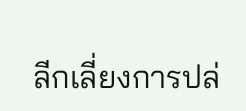ลีกเลี่ยงการปล่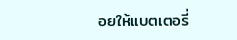อยให้แบตเตอรี่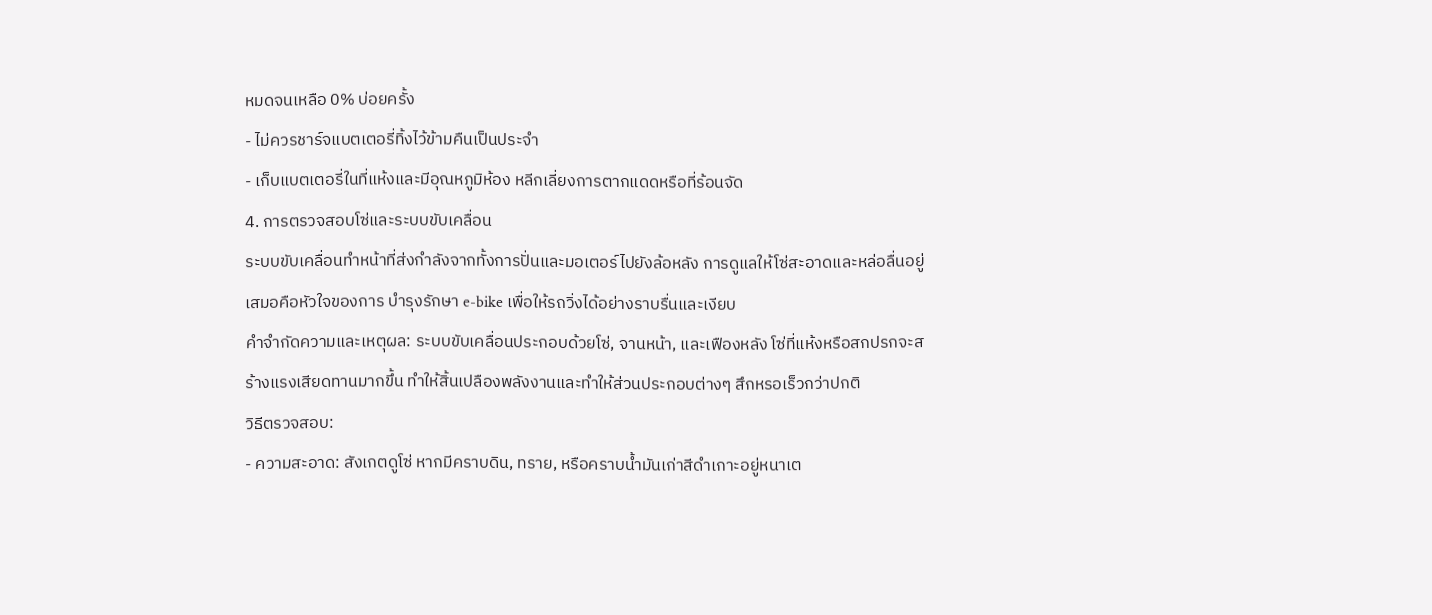หมดจนเหลือ 0% บ่อยครั้ง
- ไม่ควรชาร์จแบตเตอรี่ทิ้งไว้ข้ามคืนเป็นประจำ
- เก็บแบตเตอรี่ในที่แห้งและมีอุณหภูมิห้อง หลีกเลี่ยงการตากแดดหรือที่ร้อนจัด
4. การตรวจสอบโซ่และระบบขับเคลื่อน
ระบบขับเคลื่อนทำหน้าที่ส่งกำลังจากทั้งการปั่นและมอเตอร์ไปยังล้อหลัง การดูแลให้โซ่สะอาดและหล่อลื่นอยู่เสมอคือหัวใจของการ บำรุงรักษา e-bike เพื่อให้รถวิ่งได้อย่างราบรื่นและเงียบ
คำจำกัดความและเหตุผล: ระบบขับเคลื่อนประกอบด้วยโซ่, จานหน้า, และเฟืองหลัง โซ่ที่แห้งหรือสกปรกจะสร้างแรงเสียดทานมากขึ้น ทำให้สิ้นเปลืองพลังงานและทำให้ส่วนประกอบต่างๆ สึกหรอเร็วกว่าปกติ
วิธีตรวจสอบ:
- ความสะอาด: สังเกตดูโซ่ หากมีคราบดิน, ทราย, หรือคราบน้ำมันเก่าสีดำเกาะอยู่หนาเต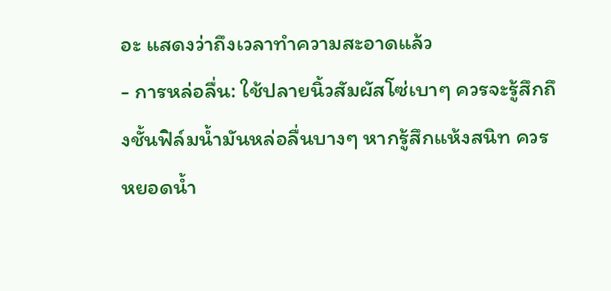อะ แสดงว่าถึงเวลาทำความสะอาดแล้ว
- การหล่อลื่น: ใช้ปลายนิ้วสัมผัสโซ่เบาๆ ควรจะรู้สึกถึงชั้นฟิล์มน้ำมันหล่อลื่นบางๆ หากรู้สึกแห้งสนิท ควรหยอดน้ำ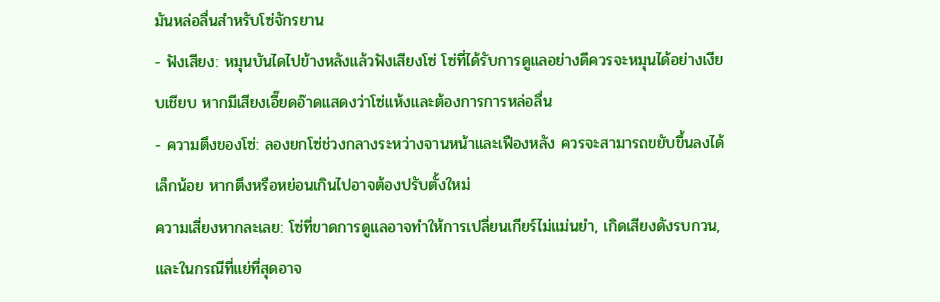มันหล่อลื่นสำหรับโซ่จักรยาน
- ฟังเสียง: หมุนบันไดไปข้างหลังแล้วฟังเสียงโซ่ โซ่ที่ได้รับการดูแลอย่างดีควรจะหมุนได้อย่างเงียบเชียบ หากมีเสียงเอี๊ยดอ๊าดแสดงว่าโซ่แห้งและต้องการการหล่อลื่น
- ความตึงของโซ่: ลองยกโซ่ช่วงกลางระหว่างจานหน้าและเฟืองหลัง ควรจะสามารถขยับขึ้นลงได้เล็กน้อย หากตึงหรือหย่อนเกินไปอาจต้องปรับตั้งใหม่
ความเสี่ยงหากละเลย: โซ่ที่ขาดการดูแลอาจทำให้การเปลี่ยนเกียร์ไม่แม่นยำ, เกิดเสียงดังรบกวน, และในกรณีที่แย่ที่สุดอาจ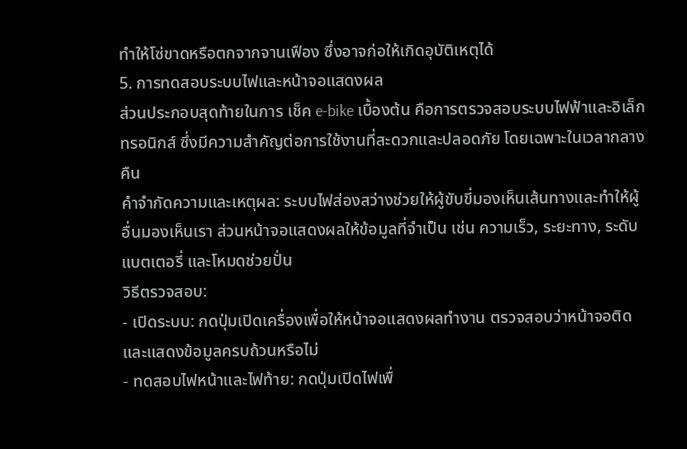ทำให้โซ่ขาดหรือตกจากจานเฟือง ซึ่งอาจก่อให้เกิดอุบัติเหตุได้
5. การทดสอบระบบไฟและหน้าจอแสดงผล
ส่วนประกอบสุดท้ายในการ เช็ค e-bike เบื้องต้น คือการตรวจสอบระบบไฟฟ้าและอิเล็กทรอนิกส์ ซึ่งมีความสำคัญต่อการใช้งานที่สะดวกและปลอดภัย โดยเฉพาะในเวลากลางคืน
คำจำกัดความและเหตุผล: ระบบไฟส่องสว่างช่วยให้ผู้ขับขี่มองเห็นเส้นทางและทำให้ผู้อื่นมองเห็นเรา ส่วนหน้าจอแสดงผลให้ข้อมูลที่จำเป็น เช่น ความเร็ว, ระยะทาง, ระดับแบตเตอรี่ และโหมดช่วยปั่น
วิธีตรวจสอบ:
- เปิดระบบ: กดปุ่มเปิดเครื่องเพื่อให้หน้าจอแสดงผลทำงาน ตรวจสอบว่าหน้าจอติดและแสดงข้อมูลครบถ้วนหรือไม่
- ทดสอบไฟหน้าและไฟท้าย: กดปุ่มเปิดไฟเพื่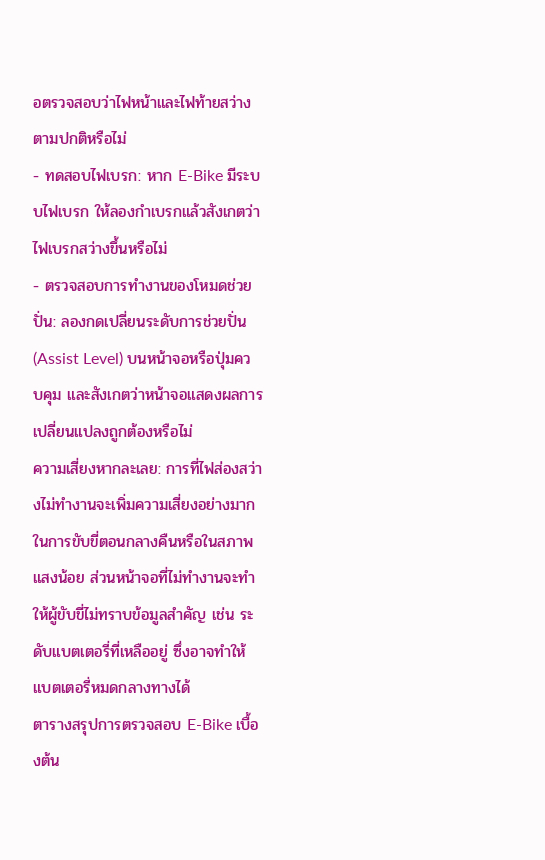อตรวจสอบว่าไฟหน้าและไฟท้ายสว่างตามปกติหรือไม่
- ทดสอบไฟเบรก: หาก E-Bike มีระบบไฟเบรก ให้ลองกำเบรกแล้วสังเกตว่าไฟเบรกสว่างขึ้นหรือไม่
- ตรวจสอบการทำงานของโหมดช่วยปั่น: ลองกดเปลี่ยนระดับการช่วยปั่น (Assist Level) บนหน้าจอหรือปุ่มควบคุม และสังเกตว่าหน้าจอแสดงผลการเปลี่ยนแปลงถูกต้องหรือไม่
ความเสี่ยงหากละเลย: การที่ไฟส่องสว่างไม่ทำงานจะเพิ่มความเสี่ยงอย่างมากในการขับขี่ตอนกลางคืนหรือในสภาพแสงน้อย ส่วนหน้าจอที่ไม่ทำงานจะทำให้ผู้ขับขี่ไม่ทราบข้อมูลสำคัญ เช่น ระดับแบตเตอรี่ที่เหลืออยู่ ซึ่งอาจทำให้แบตเตอรี่หมดกลางทางได้
ตารางสรุปการตรวจสอบ E-Bike เบื้องต้น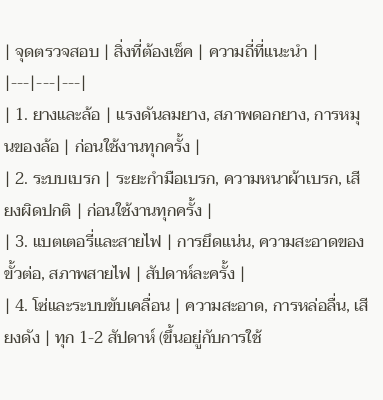| จุดตรวจสอบ | สิ่งที่ต้องเช็ค | ความถี่ที่แนะนำ |
|---|---|---|
| 1. ยางและล้อ | แรงดันลมยาง, สภาพดอกยาง, การหมุนของล้อ | ก่อนใช้งานทุกครั้ง |
| 2. ระบบเบรก | ระยะกำมือเบรก, ความหนาผ้าเบรก, เสียงผิดปกติ | ก่อนใช้งานทุกครั้ง |
| 3. แบตเตอรี่และสายไฟ | การยึดแน่น, ความสะอาดของขั้วต่อ, สภาพสายไฟ | สัปดาห์ละครั้ง |
| 4. โซ่และระบบขับเคลื่อน | ความสะอาด, การหล่อลื่น, เสียงดัง | ทุก 1-2 สัปดาห์ (ขึ้นอยู่กับการใช้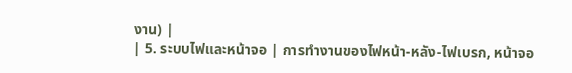งาน) |
| 5. ระบบไฟและหน้าจอ | การทำงานของไฟหน้า-หลัง-ไฟเบรก, หน้าจอ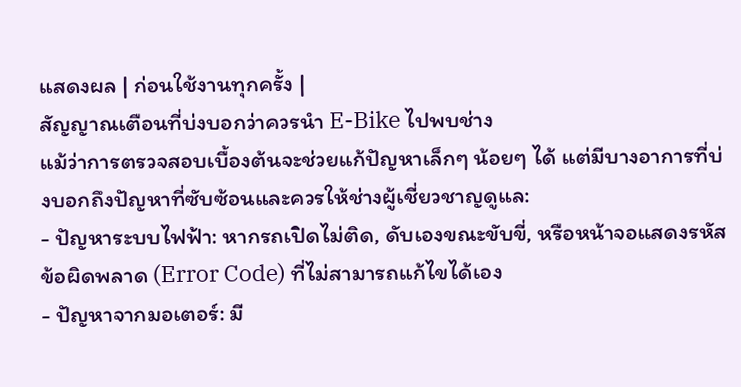แสดงผล | ก่อนใช้งานทุกครั้ง |
สัญญาณเตือนที่บ่งบอกว่าควรนำ E-Bike ไปพบช่าง
แม้ว่าการตรวจสอบเบื้องต้นจะช่วยแก้ปัญหาเล็กๆ น้อยๆ ได้ แต่มีบางอาการที่บ่งบอกถึงปัญหาที่ซับซ้อนและควรให้ช่างผู้เชี่ยวชาญดูแล:
- ปัญหาระบบไฟฟ้า: หากรถเปิดไม่ติด, ดับเองขณะขับขี่, หรือหน้าจอแสดงรหัสข้อผิดพลาด (Error Code) ที่ไม่สามารถแก้ไขได้เอง
- ปัญหาจากมอเตอร์: มี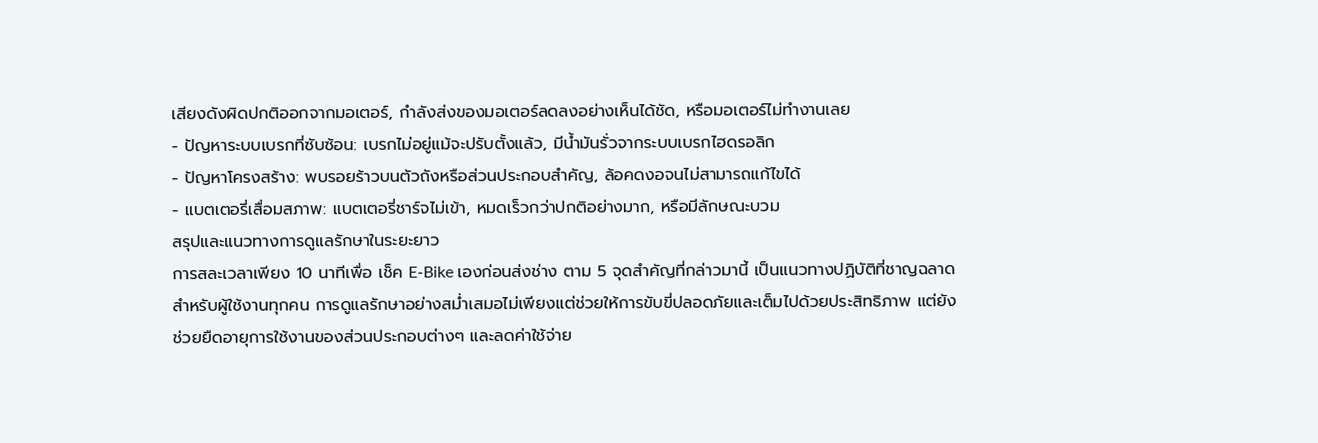เสียงดังผิดปกติออกจากมอเตอร์, กำลังส่งของมอเตอร์ลดลงอย่างเห็นได้ชัด, หรือมอเตอร์ไม่ทำงานเลย
- ปัญหาระบบเบรกที่ซับซ้อน: เบรกไม่อยู่แม้จะปรับตั้งแล้ว, มีน้ำมันรั่วจากระบบเบรกไฮดรอลิก
- ปัญหาโครงสร้าง: พบรอยร้าวบนตัวถังหรือส่วนประกอบสำคัญ, ล้อคดงอจนไม่สามารถแก้ไขได้
- แบตเตอรี่เสื่อมสภาพ: แบตเตอรี่ชาร์จไม่เข้า, หมดเร็วกว่าปกติอย่างมาก, หรือมีลักษณะบวม
สรุปและแนวทางการดูแลรักษาในระยะยาว
การสละเวลาเพียง 10 นาทีเพื่อ เช็ค E-Bike เองก่อนส่งช่าง ตาม 5 จุดสำคัญที่กล่าวมานี้ เป็นแนวทางปฏิบัติที่ชาญฉลาดสำหรับผู้ใช้งานทุกคน การดูแลรักษาอย่างสม่ำเสมอไม่เพียงแต่ช่วยให้การขับขี่ปลอดภัยและเต็มไปด้วยประสิทธิภาพ แต่ยังช่วยยืดอายุการใช้งานของส่วนประกอบต่างๆ และลดค่าใช้จ่าย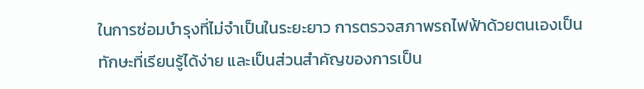ในการซ่อมบำรุงที่ไม่จำเป็นในระยะยาว การตรวจสภาพรถไฟฟ้าด้วยตนเองเป็นทักษะที่เรียนรู้ได้ง่าย และเป็นส่วนสำคัญของการเป็น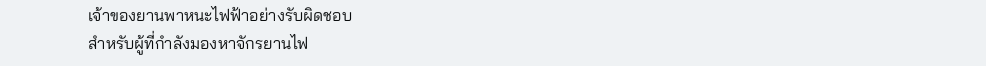เจ้าของยานพาหนะไฟฟ้าอย่างรับผิดชอบ
สำหรับผู้ที่กำลังมองหาจักรยานไฟ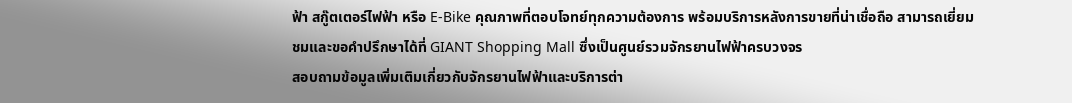ฟ้า สกู๊ตเตอร์ไฟฟ้า หรือ E-Bike คุณภาพที่ตอบโจทย์ทุกความต้องการ พร้อมบริการหลังการขายที่น่าเชื่อถือ สามารถเยี่ยมชมและขอคำปรึกษาได้ที่ GIANT Shopping Mall ซึ่งเป็นศูนย์รวมจักรยานไฟฟ้าครบวงจร
สอบถามข้อมูลเพิ่มเติมเกี่ยวกับจักรยานไฟฟ้าและบริการต่า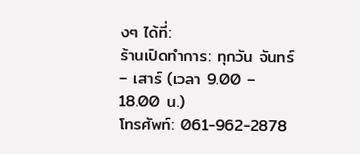งๆ ได้ที่:
ร้านเปิดทำการ: ทุกวัน จันทร์ – เสาร์ (เวลา 9.00 – 18.00 น.)
โทรศัพท์: 061-962-2878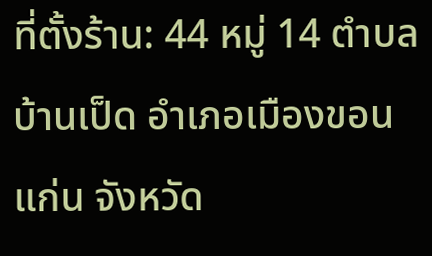ที่ตั้งร้าน: 44 หมู่ 14 ตำบลบ้านเป็ด อำเภอเมืองขอนแก่น จังหวัด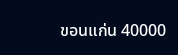ขอนแก่น 40000